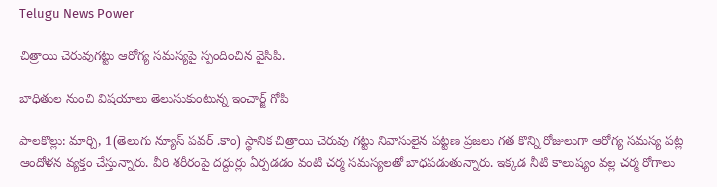Telugu News Power

చిత్రాయి చెరువుగట్టు ఆరోగ్య సమస్యపై స్పందించిన వైసిపి.

బాధితుల నుంచి విషయాలు తెలుసుకుంటున్న ఇంచార్జ్ గోపి

పాలకొల్లు: మార్చి, 1(తెలుగు న్యూస్ పవర్ .కాం) స్థానిక చిత్రాయి చెరువు గట్టు నివాసులైన పట్టణ ప్రజలు గత కొన్ని రోజులుగా ఆరోగ్య సమస్య పట్ల ఆందోళన వ్యక్తం చేస్తున్నారు. వీరి శరీరంపై దద్దుర్లు ఏర్పడడం వంటి చర్మ సమస్యలతో బాధపడుతున్నారు. ఇక్కడ నీటి కాలుష్యం వల్ల చర్మ రోగాలు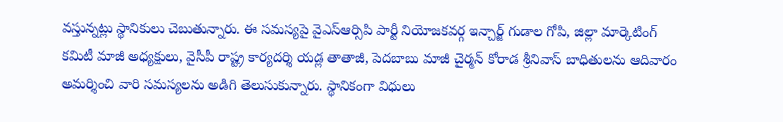వస్తున్నట్లు స్థానికులు చెబుతున్నారు. ఈ సమస్యపై వైఎస్ఆర్సిపి పార్టీ నియోజకవర్గ ఇన్చార్జ్ గుడాల గోపి, జిల్లా మార్కెటింగ్ కమిటీ మాజీ అధ్యక్షులు, వైసీపీ రాష్ట్ర కార్యదర్శి యడ్ల తాతాజీ, పెదబాబు మాజీ చైర్మన్ కోరాడ శ్రీనివాస్ బాధితులను ఆదివారం అమర్శించి వారి సమస్యలను అడిగి తెలుసుకున్నారు. స్థానికంగా విధులు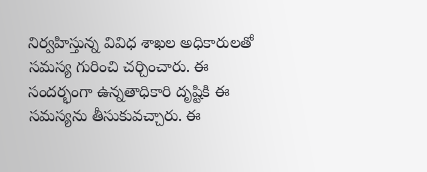నిర్వహిస్తున్న వివిధ శాఖల అధికారులతో సమస్య గురించి చర్చించారు. ఈ సందర్భంగా ఉన్నతాధికారి దృష్టికి ఈ సమస్యను తీసుకువచ్చారు. ఈ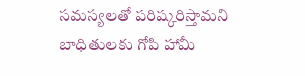సమస్యలతో పరిష్కరిస్తామని బాధితులకు గోపి హామీ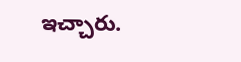ఇచ్చారు.